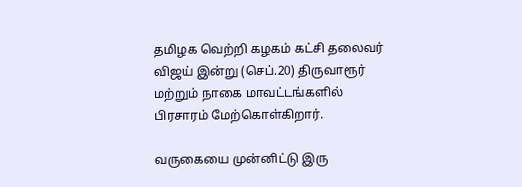தமிழக வெற்றி கழகம் கட்சி தலைவர் விஜய் இன்று (செப்.20) திருவாரூர் மற்றும் நாகை மாவட்டங்களில் பிரசாரம் மேற்கொள்கிறார்.

வருகையை முன்னிட்டு இரு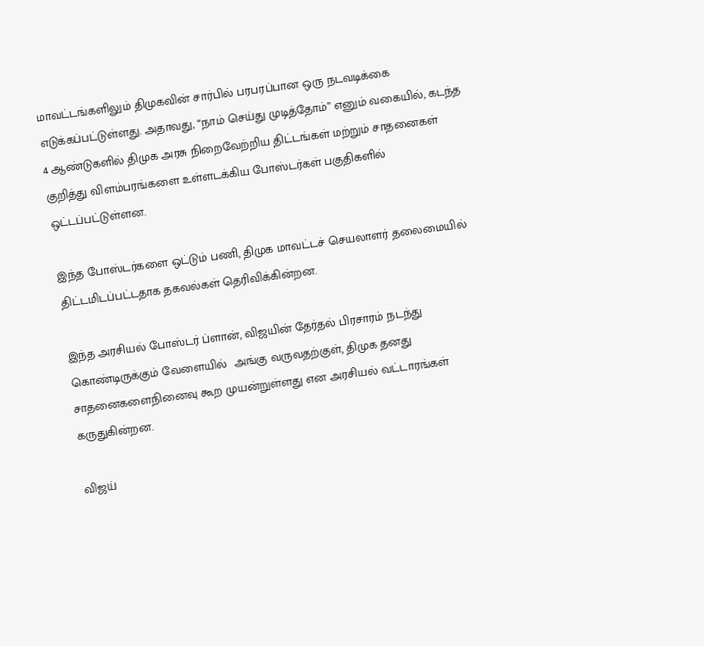மாவட்டங்களிலும் திமுகவின் சார்பில் பரபரப்பான ஒரு நடவடிக்கை எடுக்கப்பட்டுள்ளது. அதாவது, “நாம் செய்து முடித்தோம்” எனும் வகையில், கடந்த 4 ஆண்டுகளில் திமுக அரசு நிறைவேற்றிய திட்டங்கள் மற்றும் சாதனைகள் குறித்து விளம்பரங்களை உள்ளடக்கிய போஸ்டர்கள் பகுதிகளில் ஒட்டப்பட்டுள்ளன.

இந்த போஸ்டர்களை ஒட்டும் பணி, திமுக மாவட்டச் செயலாளர் தலைமையில் திட்டமிடப்பட்டதாக தகவல்கள் தெரிவிக்கின்றன.

இந்த அரசியல் போஸ்டர் ப்ளான், விஜயின் தேர்தல் பிரசாரம் நடந்து கொண்டிருக்கும் வேளையில்  அங்கு வருவதற்குள், திமுக தனது சாதனைகளைநினைவு கூற முயன்றுள்ளது என அரசியல் வட்டாரங்கள் கருதுகின்றன.

விஜய்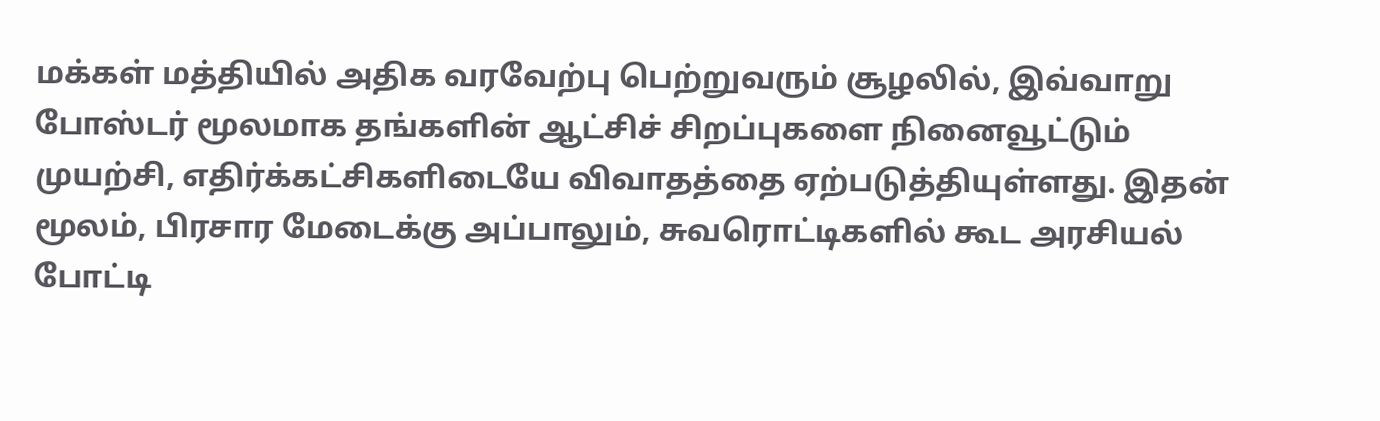மக்கள் மத்தியில் அதிக வரவேற்பு பெற்றுவரும் சூழலில், இவ்வாறு போஸ்டர் மூலமாக தங்களின் ஆட்சிச் சிறப்புகளை நினைவூட்டும் முயற்சி, எதிர்க்கட்சிகளிடையே விவாதத்தை ஏற்படுத்தியுள்ளது. இதன் மூலம், பிரசார மேடைக்கு அப்பாலும், சுவரொட்டிகளில் கூட அரசியல் போட்டி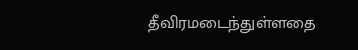தீவிரமடைந்துள்ளதை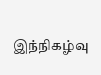இந்நிகழ்வு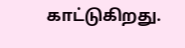காட்டுகிறது.